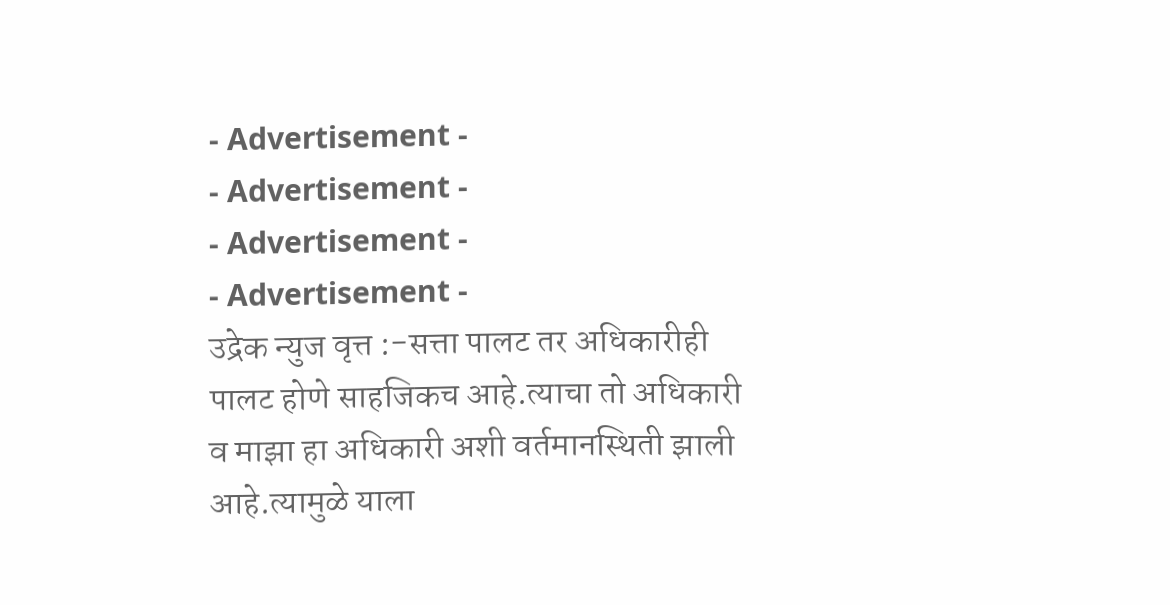- Advertisement -
- Advertisement -
- Advertisement -
- Advertisement -
उद्रेक न्युज वृत्त :-सत्ता पालट तर अधिकारीही पालट होणे साहजिकच आहे.त्याचा तो अधिकारी व माझा हा अधिकारी अशी वर्तमानस्थिती झाली आहे.त्यामुळे याला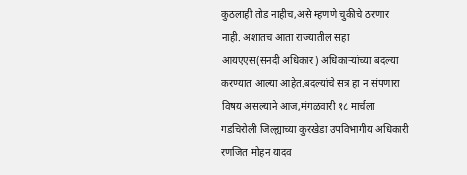कुठलाही तोड नाहीच,असे म्हणणे चुकीचे ठरणार नाही. अशातच आता राज्यातील सहा आयएएस(सनदी अधिकार) अधिकाऱ्यांच्या बदल्या करण्यात आल्या आहेत.बदल्यांचे सत्र हा न संपणारा विषय असल्याने आज,मंगळवारी १८ मार्चला गडचिरोली जिल्ह्याच्या कुरखेडा उपविभागीय अधिकारी रणजित मोहन यादव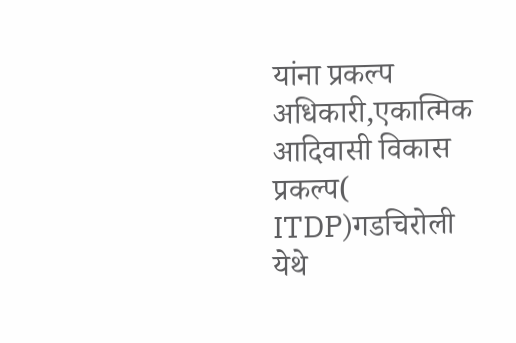यांना प्रकल्प अधिकारी,एकात्मिक आदिवासी विकास प्रकल्प( ITDP)गडचिरोली येथे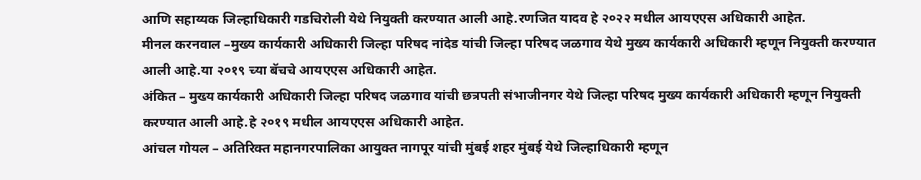आणि सहाय्यक जिल्हाधिकारी गडचिरोली येथे नियुक्ती करण्यात आली आहे.रणजित यादव हे २०२२ मधील आयएएस अधिकारी आहेत.
मीनल करनवाल –मुख्य कार्यकारी अधिकारी जिल्हा परिषद नांदेड यांची जिल्हा परिषद जळगाव येथे मुख्य कार्यकारी अधिकारी म्हणून नियुक्ती करण्यात आली आहे.या २०१९ च्या बॅचचे आयएएस अधिकारी आहेत.
अंकित – मुख्य कार्यकारी अधिकारी जिल्हा परिषद जळगाव यांची छत्रपती संभाजीनगर येथे जिल्हा परिषद मुख्य कार्यकारी अधिकारी म्हणून नियुक्ती करण्यात आली आहे.हे २०१९ मधील आयएएस अधिकारी आहेत.
आंचल गोयल – अतिरिक्त महानगरपालिका आयुक्त नागपूर यांची मुंबई शहर मुंबई येथे जिल्हाधिकारी म्हणून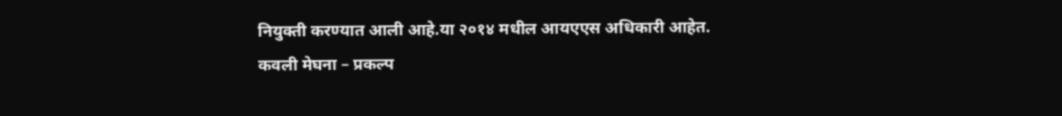नियुक्ती करण्यात आली आहे.या २०१४ मधील आयएएस अधिकारी आहेत.
कवली मेघना – प्रकल्प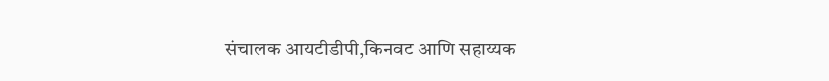संचालक आयटीडीपी,किनवट आणि सहाय्यक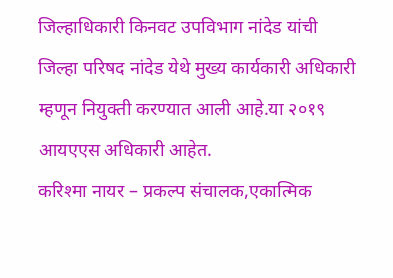जिल्हाधिकारी किनवट उपविभाग नांदेड यांची जिल्हा परिषद नांदेड येथे मुख्य कार्यकारी अधिकारी म्हणून नियुक्ती करण्यात आली आहे.या २०१९ आयएएस अधिकारी आहेत.
करिश्मा नायर – प्रकल्प संचालक,एकात्मिक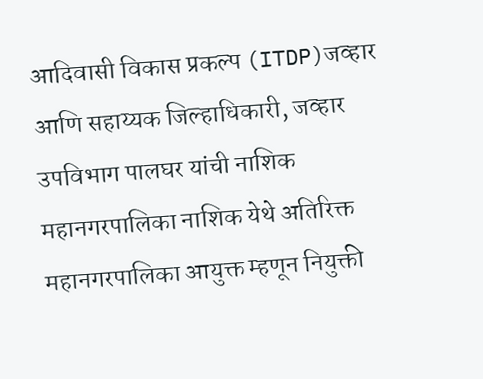आदिवासी विकास प्रकल्प (ITDP)जव्हार आणि सहाय्यक जिल्हाधिकारी, जव्हार उपविभाग पालघर यांची नाशिक महानगरपालिका नाशिक येथे अतिरिक्त महानगरपालिका आयुक्त म्हणून नियुक्ती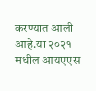करण्यात आली आहे.या २०२१ मधील आयएएस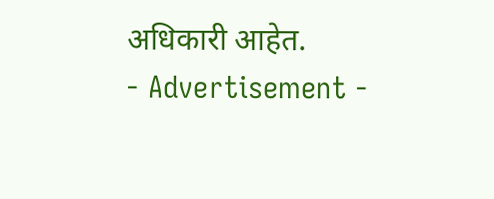अधिकारी आहेत.
- Advertisement -